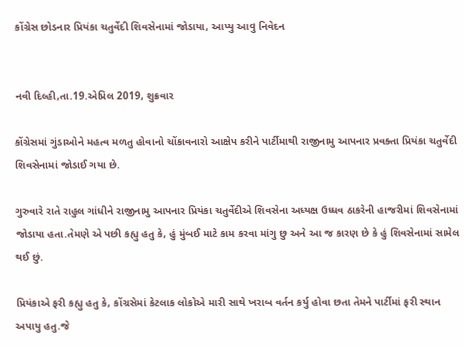કોંગ્રેસ છોડનાર પ્રિયંકા ચતુર્વેદી શિવસેનામાં જોડાયા, આપ્યુ આવુ નિવેદન


નવી દિલ્હી,તા.19.એપ્રિલ 2019, શુક્રવાર

કોંગ્રેસમાં ગુંડાઓને મહત્વ મળતુ હોવાનો ચોંકાવનારો આક્ષેપ કરીને પાર્ટીમાથી રાજીનામુ આપનાર પ્રવક્તા પ્રિયંકા ચતુર્વેદી શિવસેનામાં જોડાઈ ગયા છે.

ગુરુવારે રાતે રાહુલ ગાંધીને રાજીનામુ આપનાર પ્રિયંકા ચતુર્વેદીએ શિવસેના અધ્યક્ષ ઉધ્ધવ ઠાકરેની હાજરીમાં શિવસેનામાં જોડાયા હતા.તેમણે એ પછી કહ્યુ હતુ કે, હું મુંબઈ માટે કામ કરવા માંગુ છુ અને આ જ કારણ છે કે હું શિવસેનામાં સામેલ થઈ છું.

પ્રિયંકાએ ફરી કહ્યુ હતુ કે, કોંગ્રસેમાં કેટલાક લોકોએ મારી સાથે ખરાબ વર્તન કર્યુ હોવા છતા તેમને પાર્ટીમાં ફરી સ્થાન અપાયુ હતુ.જે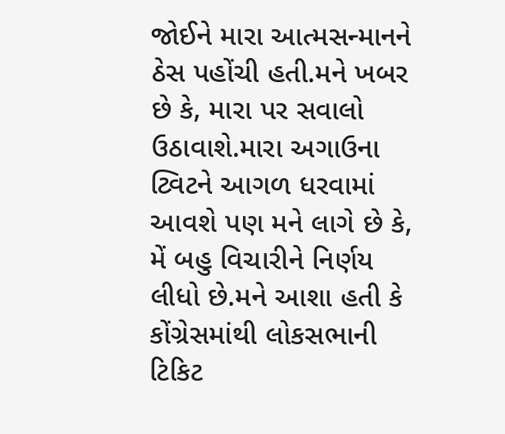જોઈને મારા આત્મસન્માનને ઠેસ પહોંચી હતી.મને ખબર છે કે, મારા પર સવાલો ઉઠાવાશે.મારા અગાઉના ટ્વિટને આગળ ધરવામાં આવશે પણ મને લાગે છે કે, મેં બહુ વિચારીને નિર્ણય લીધો છે.મને આશા હતી કે કોંગ્રેસમાંથી લોકસભાની ટિકિટ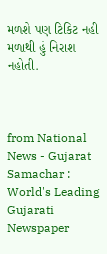મળશે પણ ટિકિટ નહી મળાથી હું નિરાશ નહોતી.



from National News - Gujarat Samachar : World's Leading Gujarati Newspaper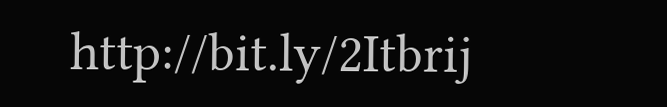http://bit.ly/2Itbrij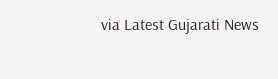via Latest Gujarati News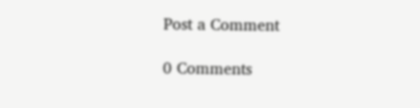Post a Comment

0 Comments